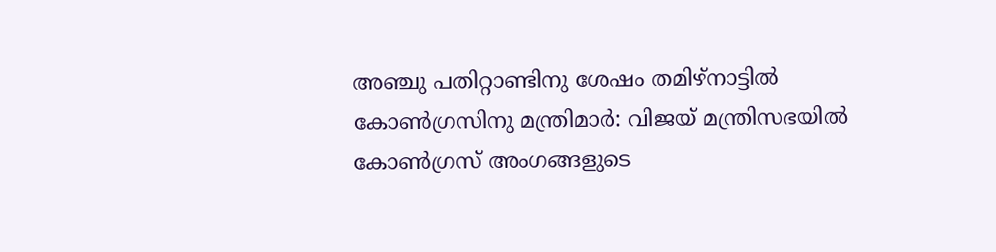അഞ്ചു പതിറ്റാണ്ടിനു ശേഷം തമിഴ്‌നാട്ടില്‍ കോണ്‍ഗ്രസിനു മന്ത്രിമാര്‍: വിജയ് മന്ത്രിസഭയില്‍ കോണ്‍ഗ്രസ് അംഗങ്ങളുടെ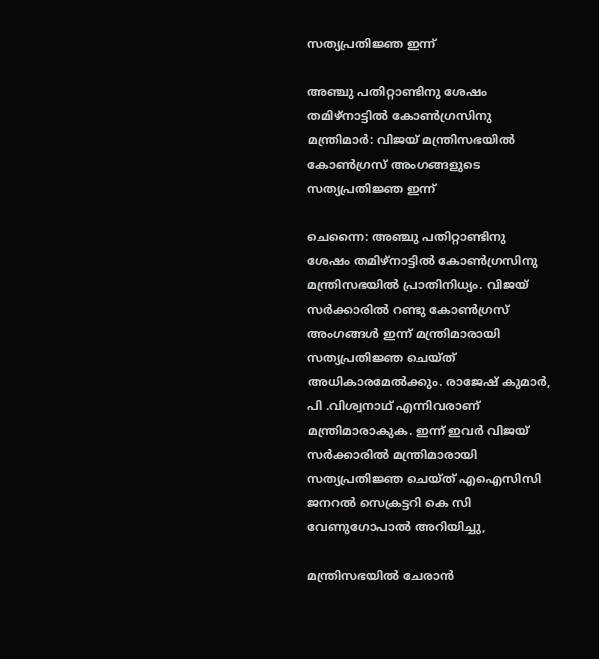സത്യപ്രതിജ്ഞ ഇന്ന്

അഞ്ചു പതിറ്റാണ്ടിനു ശേഷം തമിഴ്‌നാട്ടില്‍ കോണ്‍ഗ്രസിനു മന്ത്രിമാര്‍: വിജയ് മന്ത്രിസഭയില്‍ കോണ്‍ഗ്രസ് അംഗങ്ങളുടെ സത്യപ്രതിജ്ഞ ഇന്ന്

ചെന്നൈ: അഞ്ചു പതിറ്റാണ്ടിനു ശേഷം തമിഴ്‌നാട്ടില്‍ കോണ്‍ഗ്രസിനു മന്ത്രിസഭയില്‍ പ്രാതിനിധ്യം. വിജയ് സര്‍ക്കാരില്‍ റണ്ടു കോണ്‍ഗ്രസ് അംഗങ്ങള്‍ ഇന്ന് മന്ത്രിമാരായി സത്യപ്രതിജ്ഞ ചെയ്ത് അധികാരമേല്‍ക്കും. രാജേഷ് കുമാര്‍, പി .വിശ്വനാഥ് എന്നിവരാണ് മന്ത്രിമാരാകുക. ഇന്ന് ഇവര്‍ വിജയ് സര്‍ക്കാരില്‍ മന്ത്രിമാരായി സത്യപ്രതിജ്ഞ ചെയ്ത് എഐസിസി ജനറല്‍ സെക്രട്ടറി കെ സി വേണുഗോപാല്‍ അറിയിച്ചു,

മന്ത്രിസഭയില്‍ ചേരാന്‍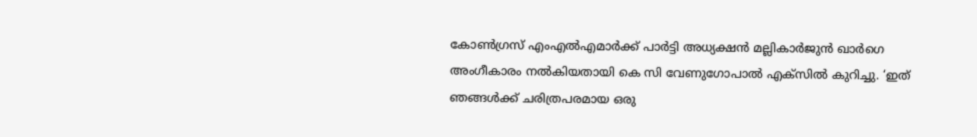കോണ്‍ഗ്രസ് എംഎല്‍എമാര്‍ക്ക് പാര്‍ട്ടി അധ്യക്ഷന്‍ മല്ലികാര്‍ജുന്‍ ഖാര്‍ഗെ അംഗീകാരം നല്‍കിയതായി കെ സി വേണുഗോപാല്‍ എക്സില്‍ കുറിച്ചു. ‘ഇത് ഞങ്ങള്‍ക്ക് ചരിത്രപരമായ ഒരു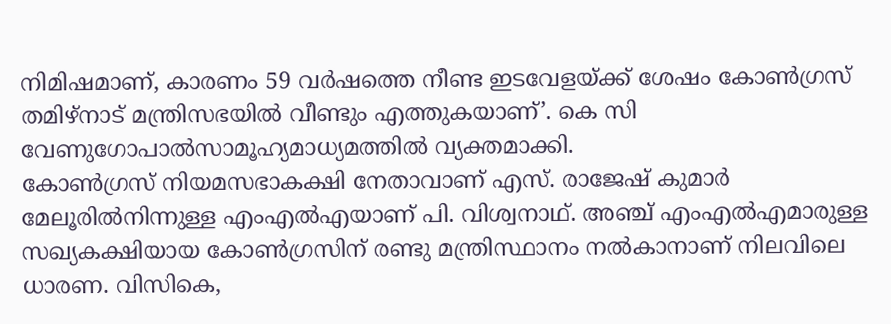നിമിഷമാണ്, കാരണം 59 വര്‍ഷത്തെ നീണ്ട ഇടവേളയ്ക്ക് ശേഷം കോണ്‍ഗ്രസ് തമിഴ്‌നാട് മന്ത്രിസഭയില്‍ വീണ്ടും എത്തുകയാണ്’. കെ സി വേണുഗോപാല്‍സാമൂഹ്യമാധ്യമത്തില്‍ വ്യക്തമാക്കി.
കോണ്‍ഗ്രസ് നിയമസഭാകക്ഷി നേതാവാണ് എസ്. രാജേഷ് കുമാര്‍ മേലൂരില്‍നിന്നുള്ള എംഎല്‍എയാണ് പി. വിശ്വനാഥ്. അഞ്ച് എംഎല്‍എമാരുള്ള സഖ്യകക്ഷിയായ കോണ്‍ഗ്രസിന് രണ്ടു മന്ത്രിസ്ഥാനം നല്‍കാനാണ് നിലവിലെ ധാരണ. വിസികെ,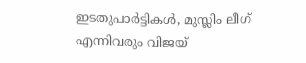ഇടതുപാര്‍ട്ടികള്‍, മുസ്ലിം ലീഗ് എന്നിവരും വിജയ്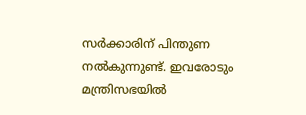സര്‍ക്കാരിന് പിന്തുണ നല്‍കുന്നുണ്ട്. ഇവരോടും മന്ത്രിസഭയില്‍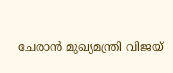ചേരാന്‍ മുഖ്യമന്ത്രി വിജയ്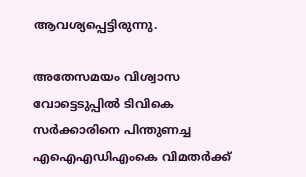ആവശ്യപ്പെട്ടിരുന്നു.

അതേസമയം വിശ്വാസ വോട്ടെടുപ്പില്‍ ടിവികെ സര്‍ക്കാരിനെ പിന്തുണച്ച എഐഎഡിഎംകെ വിമതര്‍ക്ക്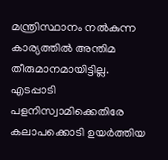മന്ത്രിസ്ഥാനം നല്‍കുന്ന കാര്യത്തില്‍ അന്തിമ തീരുമാനമായിട്ടില്ല. എടപ്പാടി പളനിസ്വാമിക്കെതിരേ കലാപക്കൊടി ഉയര്‍ത്തിയ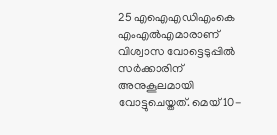25 എഐഎഡിഎംകെ എംഎല്‍എമാരാണ് വിശ്വാസ വോട്ടെടുപ്പില്‍ സര്‍ക്കാരിന് അനുകൂലമായി വോട്ടുചെയ്തത്. മെയ് 10-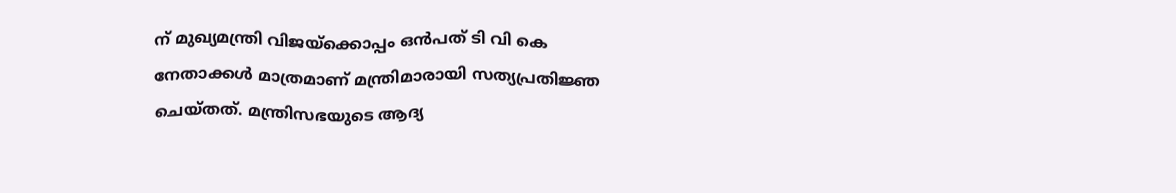ന് മുഖ്യമന്ത്രി വിജയ്‌ക്കൊപ്പം ഒന്‍പത് ടി വി കെ നേതാക്കള്‍ മാത്രമാണ് മന്ത്രിമാരായി സത്യപ്രതിജ്ഞ ചെയ്തത്. മന്ത്രിസഭയുടെ ആദ്യ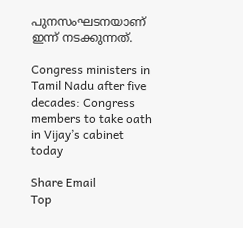പുനസംഘടനയാണ് ഇന്ന് നടക്കുന്നത്.

Congress ministers in Tamil Nadu after five decades: Congress members to take oath in Vijay’s cabinet today

Share Email
Top